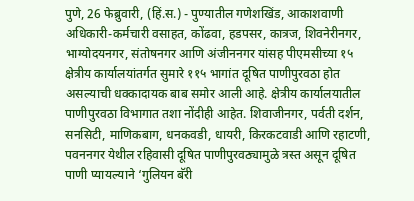पुणे, 26 फेब्रुवारी, (हिं.स.) - पुण्यातील गणेशखिंड, आकाशवाणी अधिकारी-कर्मचारी वसाहत, कोंढवा, हडपसर, कात्रज, शिवनेरीनगर, भाग्योदयनगर, संतोषनगर आणि अंजीननगर यांसह पीएमसीच्या १५ क्षेत्रीय कार्यालयांतर्गत सुमारे ११५ भागांत दूषित पाणीपुरवठा होत असल्याची धक्कादायक बाब समोर आली आहे. क्षेत्रीय कार्यालयातील पाणीपुरवठा विभागात तशा नोंदीही आहेत. शिवाजीनगर, पर्वती दर्शन, सनसिटी, माणिकबाग, धनकवडी, धायरी, किरकटवाडी आणि रहाटणी, पवननगर येथील रहिवासी दूषित पाणीपुरवठ्यामुळे त्रस्त असून दूषित पाणी प्यायल्याने ‘गुलियन बॅरी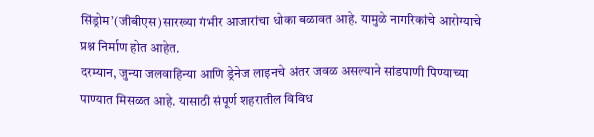सिंड्रोम’(जीबीएस)सारख्या गंभीर आजारांचा धोका बळावत आहे. यामुळे नागरिकांचे आरोग्याचे प्रश्न निर्माण होत आहेत.
दरम्यान, जुन्या जलवाहिन्या आणि ड्रेनेज लाइनचे अंतर जवळ असल्याने सांडपाणी पिण्याच्या पाण्यात मिसळत आहे. यासाठी संपूर्ण शहरातील विविध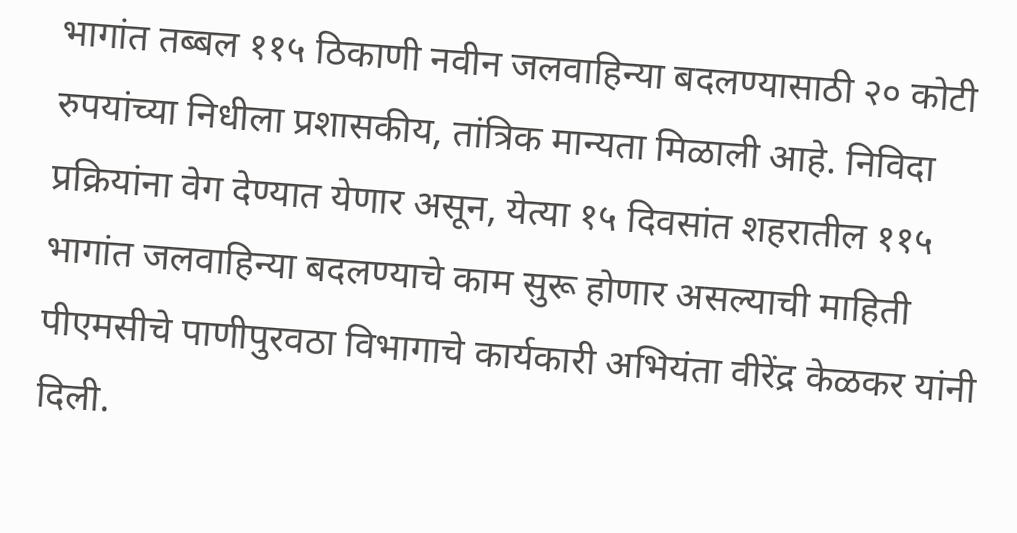भागांत तब्बल ११५ ठिकाणी नवीन जलवाहिन्या बदलण्यासाठी २० कोटी रुपयांच्या निधीला प्रशासकीय, तांत्रिक मान्यता मिळाली आहे. निविदा प्रक्रियांना वेग देण्यात येणार असून, येत्या १५ दिवसांत शहरातील ११५ भागांत जलवाहिन्या बदलण्याचे काम सुरू होणार असल्याची माहिती पीएमसीचे पाणीपुरवठा विभागाचे कार्यकारी अभियंता वीरेंद्र केळकर यांनी दिली.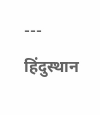---
हिंदुस्थान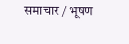समाचार / भूषण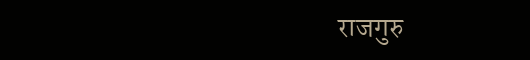राजगुरु